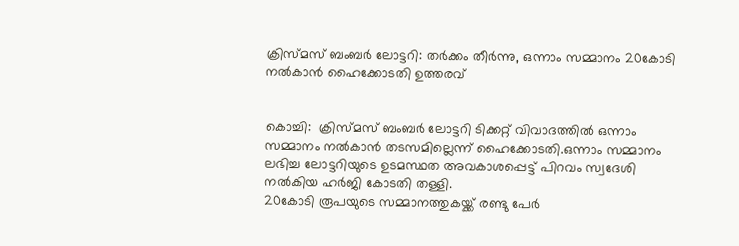ക്രിസ്മസ് ബംബര്‍ ലോട്ടറി: തര്‍ക്കം തീര്‍ന്നു, ഒന്നാം സമ്മാനം 20കോടി നല്‍കാൻ ഹൈക്കോടതി ഉത്തരവ്


കൊച്ചി:  ക്രിസ്മസ് ബംബർ ലോട്ടറി ടിക്കറ്റ് വിവാദത്തില്‍ ഒന്നാം സമ്മാനം നല്‍കാൻ തടസമില്ലെന്ന് ഹൈക്കോടതി.ഒന്നാം സമ്മാനം ലഭിച്ച ലോട്ടറിയുടെ ഉടമസ്ഥത അവകാശപ്പെട്ട് പിറവം സ്വദേശി നല്‍കിയ ഹർജി കോടതി തള്ളി.
20കോടി രൂപയുടെ സമ്മാനത്തുകയ്ക്ക് രണ്ടു പേർ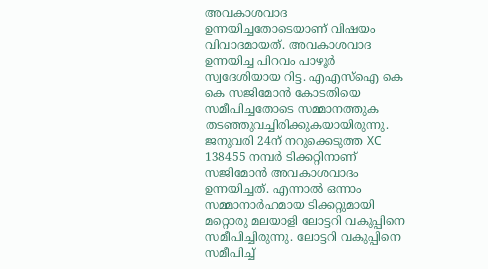അവകാശവാദ ഉന്നയിച്ചതോടെയാണ് വിഷയം വിവാദമായത്. അവകാശവാദ ഉന്നയിച്ച പിറവം പാഴൂർ സ്വദേശിയായ റിട്ട. എഎസ്‌ഐ കെ കെ സജിമോൻ കോടതിയെ സമീപിച്ചതോടെ സമ്മാനത്തുക തടഞ്ഞുവച്ചിരിക്കുകയായിരുന്നു.
ജനുവരി 24ന് നറുക്കെടുത്ത XC 138455 നമ്പർ ടിക്കറ്റിനാണ് സജിമോൻ അവകാശവാദം ഉന്നയിച്ചത്. എന്നാല്‍ ഒന്നാം സമ്മാനാർഹമായ ടിക്കറ്റുമായി മറ്റൊരു മലയാളി ലോട്ടറി വകുപ്പിനെ സമീപിച്ചിരുന്നു. ലോട്ടറി വകുപ്പിനെ സമീപിച്ച്‌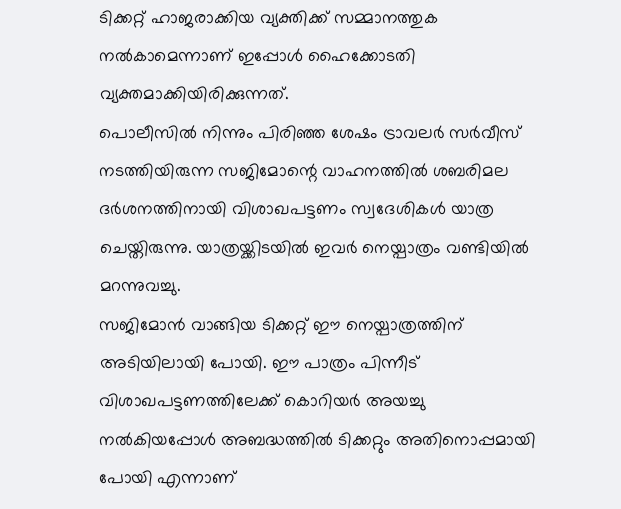ടിക്കറ്റ് ഹാജരാക്കിയ വ്യക്തിക്ക് സമ്മാനത്തുക നല്‍കാമെന്നാണ് ഇപ്പോള്‍ ഹൈക്കോടതി വ്യക്തമാക്കിയിരിക്കുന്നത്.
പൊലീസില്‍ നിന്നും പിരിഞ്ഞ ശേഷം ട്രാവലർ സർവീസ് നടത്തിയിരുന്ന സജിമോന്റെ വാഹനത്തില്‍ ശബരിമല ദർശനത്തിനായി വിശാഖപട്ടണം സ്വദേശികള്‍ യാത്ര ചെയ്തിരുന്നു. യാത്രയ്ക്കിടയില്‍ ഇവർ നെയ്പാത്രം വണ്ടിയില്‍ മറന്നുവച്ചു.
സജിമോൻ വാങ്ങിയ ടിക്കറ്റ് ഈ നെയ്പാത്രത്തിന് അടിയിലായി പോയി. ഈ പാത്രം പിന്നീട് വിശാഖപട്ടണത്തിലേക്ക് കൊറിയർ അയച്ചു നല്‍കിയപ്പോള്‍ അബദ്ധത്തില്‍ ടിക്കറ്റും അതിനൊപ്പമായി പോയി എന്നാണ്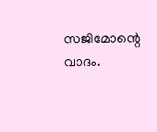സജിമോന്റെ വാദം.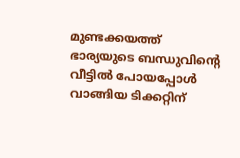മുണ്ടക്കയത്ത് ഭാര്യയുടെ ബന്ധുവിന്റെ വീട്ടില്‍ പോയപ്പോള്‍ വാങ്ങിയ ടിക്കറ്റിന്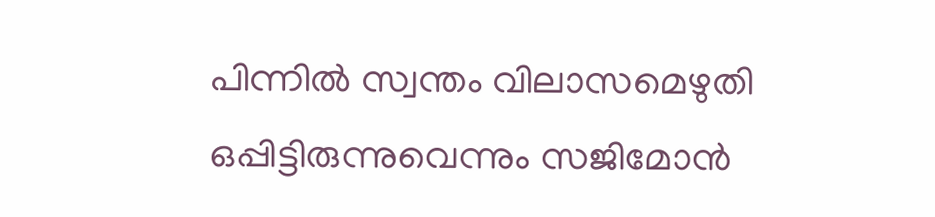പിന്നില്‍ സ്വന്തം വിലാസമെഴുതി ഒപ്പിട്ടിരുന്നുവെന്നും സജിമോൻ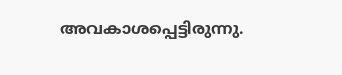അവകാശപ്പെട്ടിരുന്നു.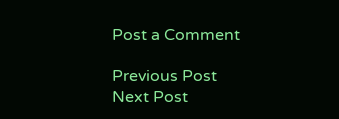Post a Comment

Previous Post Next Post